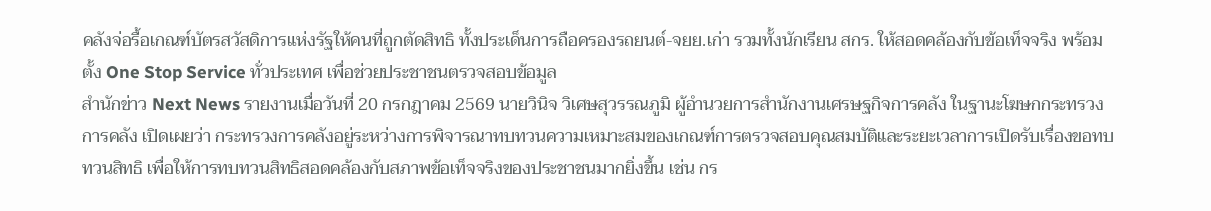คลังจ่อรื้อเกณฑ์บัตรสวัสดิการแห่งรัฐให้คนที่ถูกตัดสิทธิ ทั้งประเด็นการถือครองรถยนต์-จยย.เก่า รวมทั้งนักเรียน สกร. ให้สอดคล้องกับข้อเท็จจริง พร้อมตั้ง One Stop Service ทั่วประเทศ เพื่อช่วยประชาชนตรวจสอบข้อมูล
สำนักข่าว Next News รายงานเมื่อวันที่ 20 กรกฎาคม 2569 นายวินิจ วิเศษสุวรรณภูมิ ผู้อำนวยการสำนักงานเศรษฐกิจการคลัง ในฐานะโฆษกกระทรวงการคลัง เปิดเผยว่า กระทรวงการคลังอยู่ระหว่างการพิจารณาทบทวนความเหมาะสมของเกณฑ์การตรวจสอบคุณสมบัติและระยะเวลาการเปิดรับเรื่องขอทบทวนสิทธิ เพื่อให้การทบทวนสิทธิสอดคล้องกับสภาพข้อเท็จจริงของประชาชนมากยิ่งขึ้น เช่น กร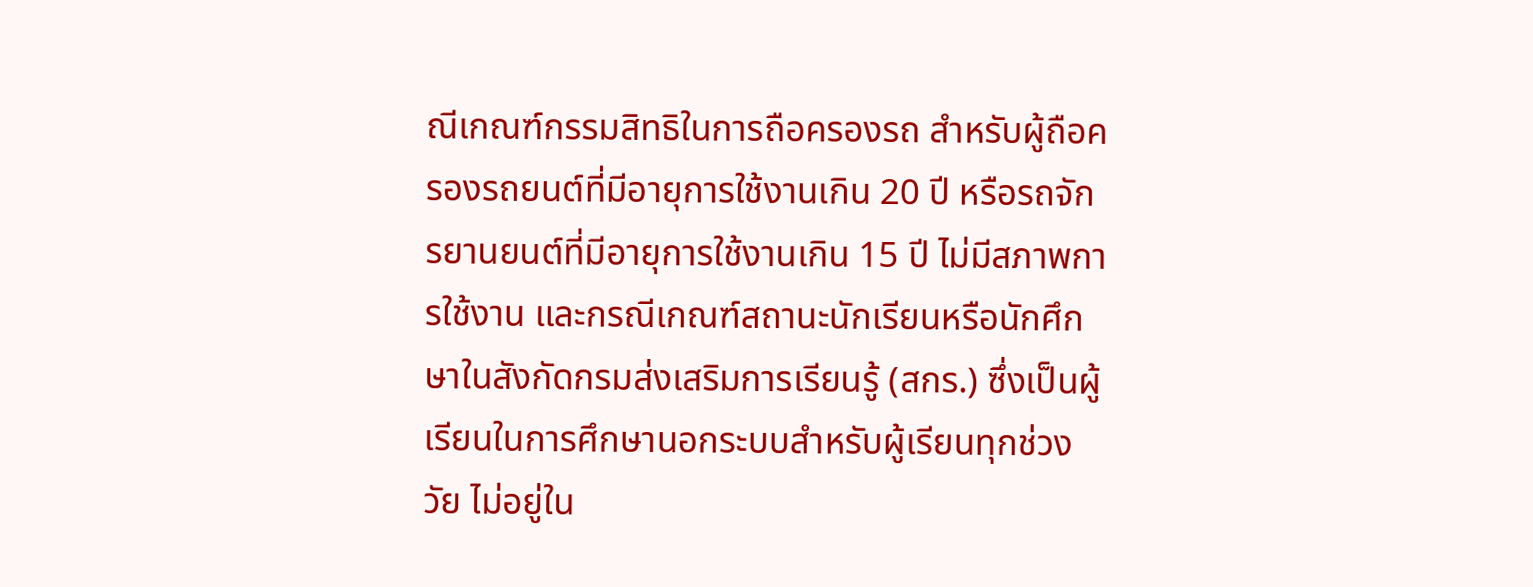ณีเกณฑ์กรรมสิทธิในการถือครองรถ สำหรับผู้ถือครองรถยนต์ที่มีอายุการใช้งานเกิน 20 ปี หรือรถจักรยานยนต์ที่มีอายุการใช้งานเกิน 15 ปี ไม่มีสภาพการใช้งาน และกรณีเกณฑ์สถานะนักเรียนหรือนักศึกษาในสังกัดกรมส่งเสริมการเรียนรู้ (สกร.) ซึ่งเป็นผู้เรียนในการศึกษานอกระบบสำหรับผู้เรียนทุกช่วงวัย ไม่อยู่ใน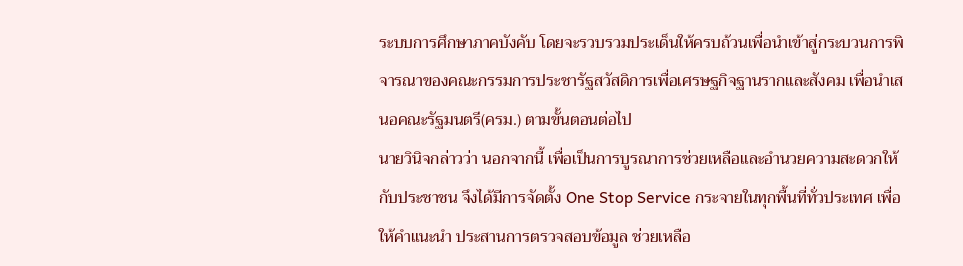ระบบการศึกษาภาคบังคับ โดยจะรวบรวมประเด็นให้ครบถ้วนเพื่อนำเข้าสู่กระบวนการพิจารณาของคณะกรรมการประชารัฐสวัสดิการเพื่อเศรษฐกิจฐานรากและสังคม เพื่อนำเสนอคณะรัฐมนตรี(ครม.) ตามขั้นตอนต่อไป
นายวินิจกล่าวว่า นอกจากนี้ เพื่อเป็นการบูรณาการช่วยเหลือและอำนวยความสะดวกให้กับประชาชน จึงได้มีการจัดตั้ง One Stop Service กระจายในทุกพื้นที่ทั่วประเทศ เพื่อให้คำแนะนำ ประสานการตรวจสอบข้อมูล ช่วยเหลือ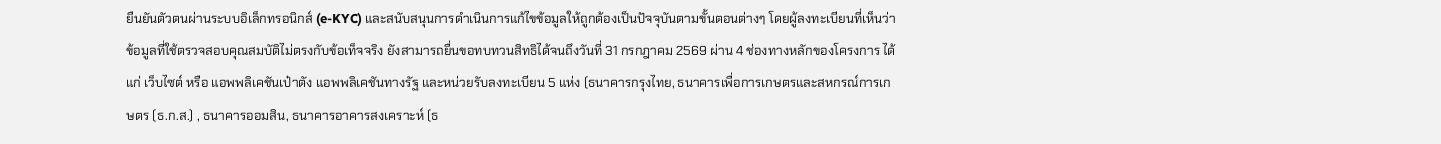ยืนยันตัวตนผ่านระบบอิเล็กทรอนิกส์ (e-KYC) และสนับสนุนการดำเนินการแก้ไขข้อมูลให้ถูกต้องเป็นปัจจุบันตามขั้นตอนต่างๆ โดยผู้ลงทะเบียนที่เห็นว่าข้อมูลที่ใช้ตรวจสอบคุณสมบัติไม่ตรงกับข้อเท็จจริง ยังสามารถยื่นขอทบทวนสิทธิได้จนถึงวันที่ 31 กรกฎาคม 2569 ผ่าน 4 ช่องทางหลักของโครงการ ได้แก่ เว็บไซต์ หรือ แอพพลิเคชันเป๋าตัง แอพพลิเคชันทางรัฐ และหน่วยรับลงทะเบียน 5 แห่ง (ธนาคารกรุงไทย, ธนาคารเพื่อการเกษตรและสหกรณ์การเกษตร (ธ.ก.ส.) , ธนาคารออมสิน, ธนาคารอาคารสงเคราะห์ (ธ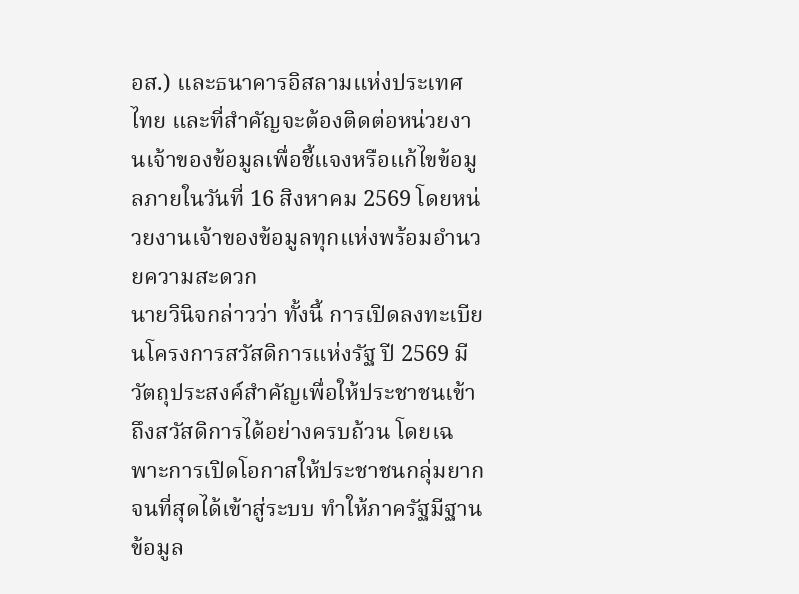อส.) และธนาคารอิสลามแห่งประเทศไทย และที่สำคัญจะต้องติดต่อหน่วยงานเจ้าของข้อมูลเพื่อชี้แจงหรือแก้ไขข้อมูลภายในวันที่ 16 สิงหาคม 2569 โดยหน่วยงานเจ้าของข้อมูลทุกแห่งพร้อมอำนวยความสะดวก
นายวินิจกล่าวว่า ทั้งนี้ การเปิดลงทะเบียนโครงการสวัสดิการแห่งรัฐ ปี 2569 มีวัตถุประสงค์สำคัญเพื่อให้ประชาชนเข้าถึงสวัสดิการได้อย่างครบถ้วน โดยเฉพาะการเปิดโอกาสให้ประชาชนกลุ่มยากจนที่สุดได้เข้าสู่ระบบ ทำให้ภาครัฐมีฐานข้อมูล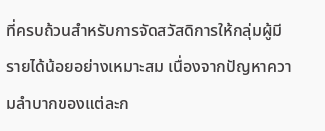ที่ครบถ้วนสำหรับการจัดสวัสดิการให้กลุ่มผู้มีรายได้น้อยอย่างเหมาะสม เนื่องจากปัญหาความลำบากของแต่ละก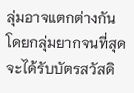ลุ่มอาจแตกต่างกัน โดยกลุ่มยากจนที่สุดจะได้รับบัตรสวัสดิ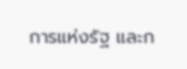การแห่งรัฐ และก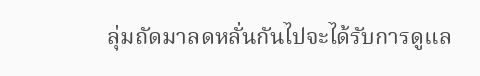ลุ่มถัดมาลดหลั่นกันไปจะได้รับการดูแล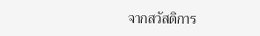จากสวัสดิการ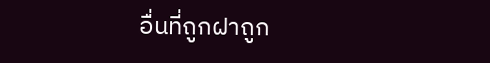อื่นที่ถูกฝาถูก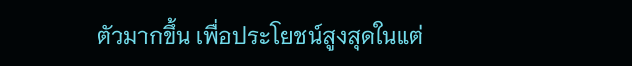ตัวมากขึ้น เพื่อประโยชน์สูงสุดในแต่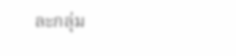ละกลุ่ม